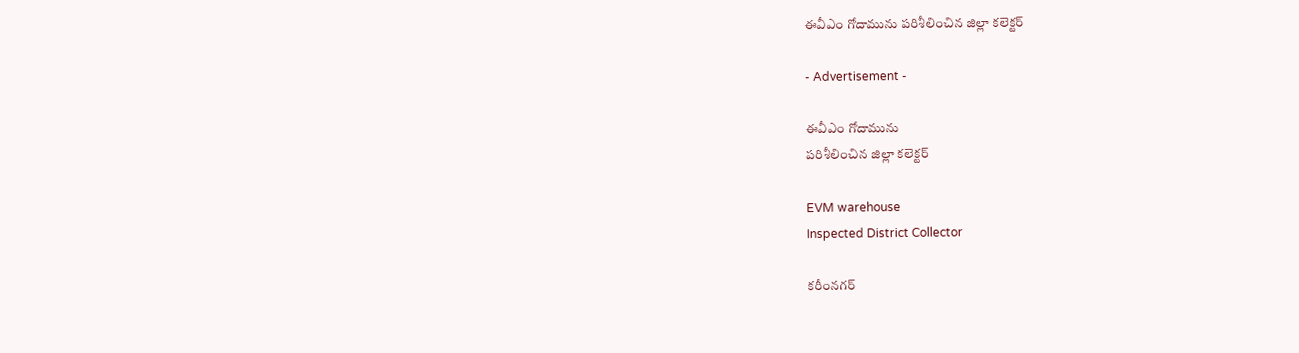ఈవీఎం గోదామును పరిశీలించిన జిల్లా కలెక్టర్

- Advertisement -

ఈవీఎం గోదామును
పరిశీలించిన జిల్లా కలెక్టర్

EVM warehouse
Inspected District Collector

కరీంనగర్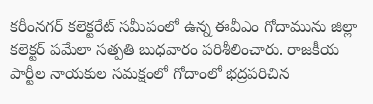కరీంనగర్ కలెక్టరేట్ సమీపంలో ఉన్న ఈవీఎం గోదామును జిల్లా కలెక్టర్ పమేలా సత్పతి బుధవారం పరిశీలించారు. రాజకీయ పార్టీల నాయకుల సమక్షంలో గోదాంలో భద్రపరిచిన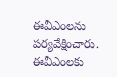ఈవీఎంలను పర్యవేక్షించారు. ఈవీఎంలకు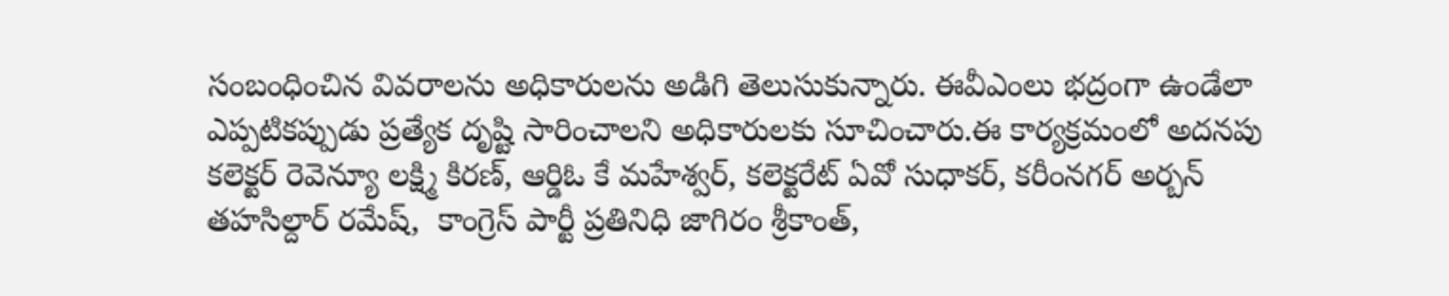సంబంధించిన వివరాలను అధికారులను అడిగి తెలుసుకున్నారు. ఈవీఎంలు భద్రంగా ఉండేలా ఎప్పటికప్పుడు ప్రత్యేక దృష్టి సారించాలని అధికారులకు సూచించారు.ఈ కార్యక్రమంలో అదనపు కలెక్టర్ రెవెన్యూ లక్ష్మి కిరణ్, ఆర్డిఓ కే మహేశ్వర్, కలెక్టరేట్ ఏవో సుధాకర్, కరీంనగర్ అర్బన్ తహసిల్దార్ రమేష్,  కాంగ్రెస్ పార్టీ ప్రతినిధి జాగిరం శ్రీకాంత్,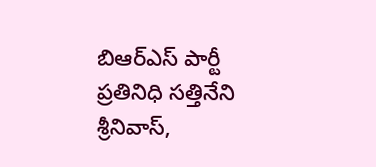బిఆర్ఎస్ పార్టీ ప్రతినిధి సత్తినేని శ్రీనివాస్,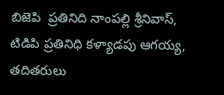బిజెపి  ప్రతినిది నాంపల్లి శ్రీనివాస్, టిడిపి ప్రతినిధి కళ్యాడపు ఆగయ్య, తదితరులు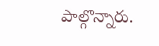పాల్గొన్నారు.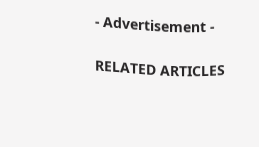- Advertisement -

RELATED ARTICLES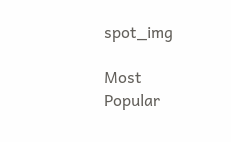spot_img

Most Popular